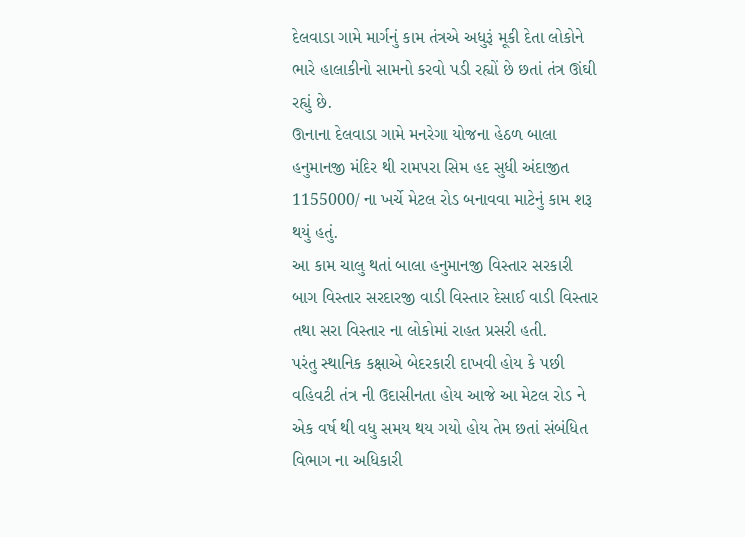દેલવાડા ગામે માર્ગનું કામ તંત્રએ અધુરૂં મૂકી દેતા લોકોને ભારે હાલાકીનો સામનો કરવો પડી રહ્યોં છે છતાં તંત્ર ઊંઘી રહ્યું છે.
ઊનાના દેલવાડા ગામે મનરેગા યોજના હેઠળ બાલા હનુમાનજી મંદિર થી રામપરા સિમ હદ સુધી અંદાજીત 1155000/ ના ખર્ચે મેટલ રોડ બનાવવા માટેનું કામ શરૂ થયું હતું.
આ કામ ચાલુ થતાં બાલા હનુમાનજી વિસ્તાર સરકારી બાગ વિસ્તાર સરદારજી વાડી વિસ્તાર દેસાઈ વાડી વિસ્તાર તથા સરા વિસ્તાર ના લોકોમાં રાહત પ્રસરી હતી.
પરંતુ સ્થાનિક કક્ષાએ બેદરકારી દાખવી હોય કે પછી વહિવટી તંત્ર ની ઉદાસીનતા હોય આજે આ મેટલ રોડ ને એક વર્ષ થી વધુ સમય થય ગયો હોય તેમ છતાં સંબંધિત વિભાગ ના અધિકારી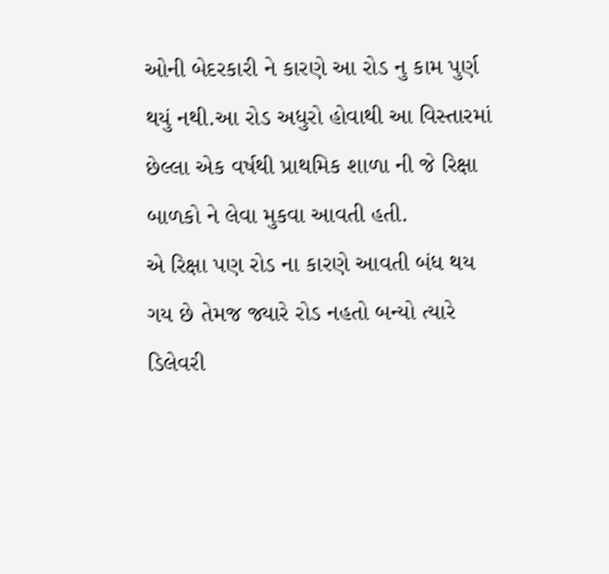ઓની બેદરકારી ને કારણે આ રોડ નુ કામ પુર્ણ થયું નથી.આ રોડ અધુરો હોવાથી આ વિસ્તારમાં છેલ્લા એક વર્ષથી પ્રાથમિક શાળા ની જે રિક્ષા બાળકો ને લેવા મુકવા આવતી હતી.
એ રિક્ષા પણ રોડ ના કારણે આવતી બંધ થય ગય છે તેમજ જ્યારે રોડ નહતો બન્યો ત્યારે ડિલેવરી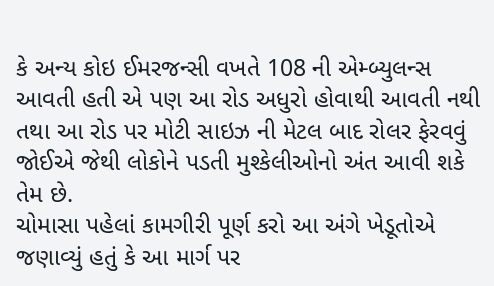કે અન્ય કોઇ ઈમરજન્સી વખતે 108 ની એમ્બ્યુલન્સ આવતી હતી એ પણ આ રોડ અધુરો હોવાથી આવતી નથી તથા આ રોડ પર મોટી સાઇઝ ની મેટલ બાદ રોલર ફેરવવું જોઈએ જેથી લોકોને પડતી મુશ્કેલીઓનો અંત આવી શકે તેમ છે.
ચોમાસા પહેલાં કામગીરી પૂર્ણ કરો આ અંગે ખેડૂતોએ જણાવ્યું હતું કે આ માર્ગ પર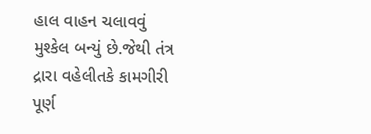હાલ વાહન ચલાવવું મુશ્કેલ બન્યું છે.જેથી તંત્ર દ્રારા વહેલીતકે કામગીરી પૂર્ણ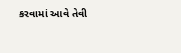કરવામાં આવે તેવી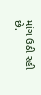માંગ ઉઠી રહી છે.